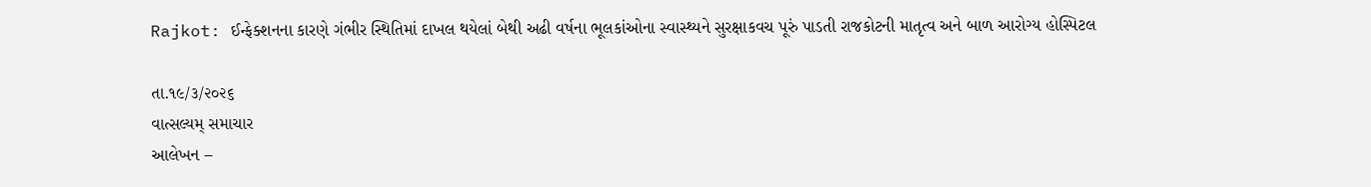Rajkot: ઈન્ફેક્શનના કારણે ગંભીર સ્થિતિમાં દાખલ થયેલાં બેથી અઢી વર્ષના ભૂલકાંઓના સ્વાસ્થ્યને સુરક્ષાકવચ પૂરું પાડતી રાજકોટની માતૃત્વ અને બાળ આરોગ્ય હોસ્પિટલ

તા.૧૯/૩/૨૦૨૬
વાત્સલ્યમ્ સમાચાર
આલેખન –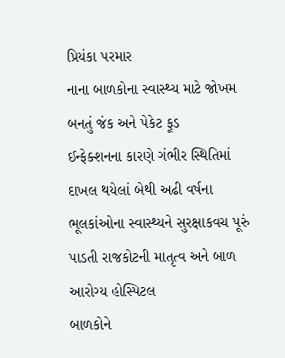પ્રિયંકા પરમાર
નાના બાળકોના સ્વાસ્થ્ય માટે જોખમ બનતું જંક અને પેકેટ ફૂડ
ઈન્ફેક્શનના કારણે ગંભીર સ્થિતિમાં દાખલ થયેલાં બેથી અઢી વર્ષના ભૂલકાંઓના સ્વાસ્થ્યને સુરક્ષાકવચ પૂરું પાડતી રાજકોટની માતૃત્વ અને બાળ આરોગ્ય હોસ્પિટલ
બાળકોને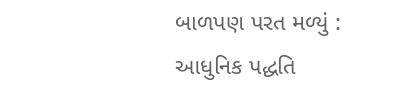બાળપણ પરત મળ્યું : આધુનિક પદ્ધતિ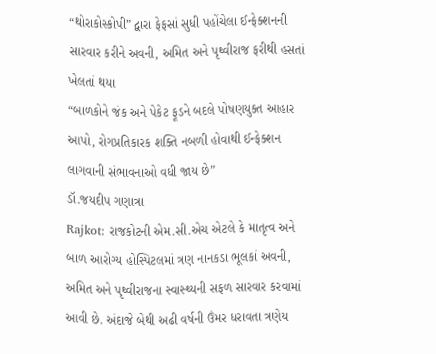“થોરાકોસ્કોપી” દ્વારા ફેફસાં સુધી પહોંચેલા ઈન્ફેક્શનની સારવાર કરીને અવની, અમિત અને પૃથ્વીરાજ ફરીથી હસતાં ખેલતાં થયા
“બાળકોને જંક અને પેકેટ ફૂડને બદલે પોષણયુક્ત આહાર આપો, રોગપ્રતિકારક શક્તિ નબળી હોવાથી ઈન્ફેક્શન લાગવાની સંભાવનાઓ વધી જાય છે”
ડૉ.જયદીપ ગણાત્રા
Rajkot: રાજકોટની એમ.સી.એચ એટલે કે માતૃત્વ અને બાળ આરોગ્ય હોસ્પિટલમાં ત્રણ નાનકડા ભૂલકાં અવની, અમિત અને પૃથ્વીરાજના સ્વાસ્થ્યની સફળ સારવાર કરવામાં આવી છે. અંદાજે બેથી અઢી વર્ષની ઉંમર ધરાવતા ત્રણેય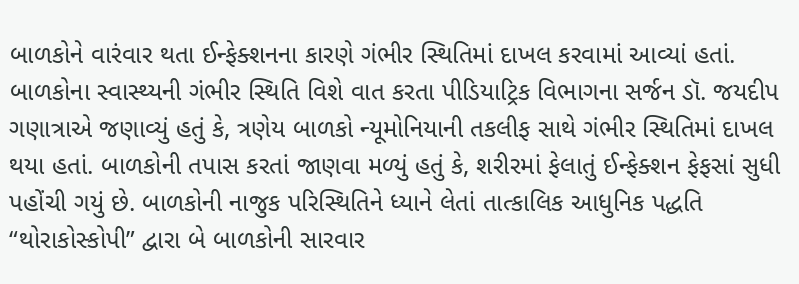બાળકોને વારંવાર થતા ઈન્ફેક્શનના કારણે ગંભીર સ્થિતિમાં દાખલ કરવામાં આવ્યાં હતાં.
બાળકોના સ્વાસ્થ્યની ગંભીર સ્થિતિ વિશે વાત કરતા પીડિયાટ્રિક વિભાગના સર્જન ડૉ. જયદીપ ગણાત્રાએ જણાવ્યું હતું કે, ત્રણેય બાળકો ન્યૂમોનિયાની તકલીફ સાથે ગંભીર સ્થિતિમાં દાખલ થયા હતાં. બાળકોની તપાસ કરતાં જાણવા મળ્યું હતું કે, શરીરમાં ફેલાતું ઈન્ફેક્શન ફેફસાં સુધી પહોંચી ગયું છે. બાળકોની નાજુક પરિસ્થિતિને ધ્યાને લેતાં તાત્કાલિક આધુનિક પદ્ધતિ “થોરાકોસ્કોપી” દ્વારા બે બાળકોની સારવાર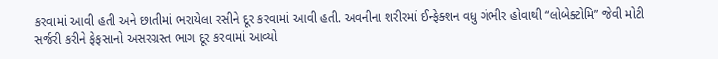કરવામાં આવી હતી અને છાતીમાં ભરાયેલા રસીને દૂર કરવામાં આવી હતી. અવનીના શરીરમાં ઈન્ફેક્શન વધુ ગંભીર હોવાથી “લોબેક્ટોમિ” જેવી મોટી સર્જરી કરીને ફેફસાનો અસરગ્રસ્ત ભાગ દૂર કરવામાં આવ્યો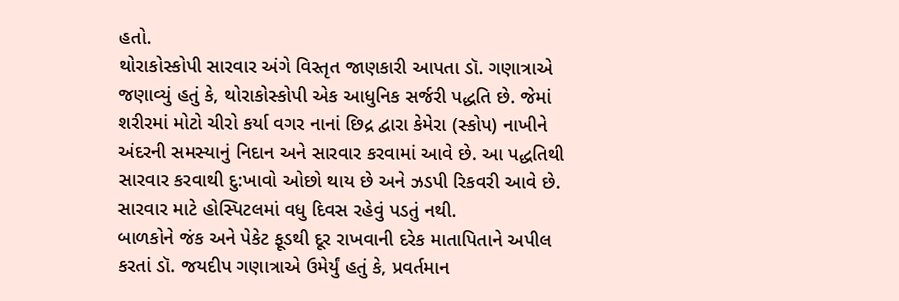હતો.
થોરાકોસ્કોપી સારવાર અંગે વિસ્તૃત જાણકારી આપતા ડૉ. ગણાત્રાએ જણાવ્યું હતું કે, થોરાકોસ્કોપી એક આધુનિક સર્જરી પદ્ધતિ છે. જેમાં શરીરમાં મોટો ચીરો કર્યા વગર નાનાં છિદ્ર દ્વારા કેમેરા (સ્કોપ) નાખીને અંદરની સમસ્યાનું નિદાન અને સારવાર કરવામાં આવે છે. આ પદ્ધતિથી સારવાર કરવાથી દુ:ખાવો ઓછો થાય છે અને ઝડપી રિકવરી આવે છે. સારવાર માટે હોસ્પિટલમાં વધુ દિવસ રહેવું પડતું નથી.
બાળકોને જંક અને પેકેટ ફૂડથી દૂર રાખવાની દરેક માતાપિતાને અપીલ કરતાં ડૉ. જયદીપ ગણાત્રાએ ઉમેર્યું હતું કે, પ્રવર્તમાન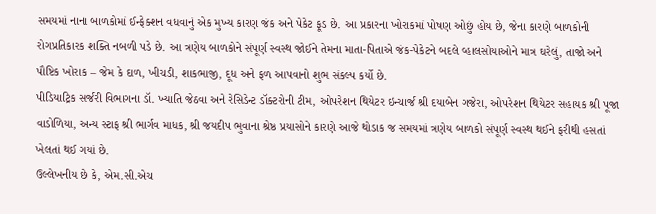સમયમાં નાના બાળકોમાં ઈન્ફેક્શન વધવાનું એક મુખ્ય કારણ જંક અને પેકેટ ફૂડ છે. આ પ્રકારના ખોરાકમાં પોષણ ઓછું હોય છે, જેના કારણે બાળકોની રોગપ્રતિકારક શક્તિ નબળી પડે છે. આ ત્રણેય બાળકોને સંપૂર્ણ સ્વસ્થ જોઈને તેમના માતા-પિતાએ જંક-પેકેટને બદલે વ્હાલસોયાઓને માત્ર ઘરેલું, તાજો અને પૌષ્ટિક ખોરાક – જેમ કે દાળ, ખીચડી, શાકભાજી, દૂધ અને ફળ આપવાનો શુભ સંકલ્પ કર્યો છે.
પીડિયાટ્રિક સર્જરી વિભાગના ડૉ. ખ્યાતિ જેઠવા અને રેસિડેન્ટ ડૉક્ટરોની ટીમ, ઓપરેશન થિયેટર ઇન્ચાર્જ શ્રી દયાબેન ગજેરા, ઓપરેશન થિયેટર સહાયક શ્રી પૂજા વાડોળિયા, અન્ય સ્ટાફ શ્રી ભાર્ગવ માધક, શ્રી જયદીપ ભુવાના શ્રેષ્ઠ પ્રયાસોને કારણે આજે થોડાક જ સમયમાં ત્રણેય બાળકો સંપૂર્ણ સ્વસ્થ થઈને ફરીથી હસતાં ખેલતાં થઈ ગયાં છે.
ઉલ્લેખનીય છે કે, એમ.સી.એચ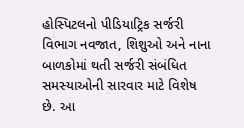હોસ્પિટલનો પીડિયાટ્રિક સર્જરી વિભાગ નવજાત, શિશુઓ અને નાના બાળકોમાં થતી સર્જરી સંબંધિત સમસ્યાઓની સારવાર માટે વિશેષ છે. આ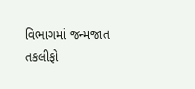વિભાગમાં જન્મજાત તકલીફો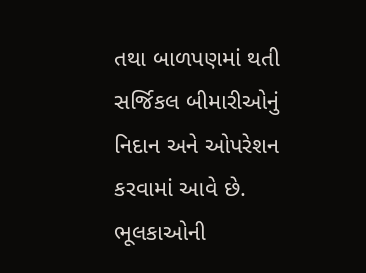તથા બાળપણમાં થતી સર્જિકલ બીમારીઓનું નિદાન અને ઓપરેશન કરવામાં આવે છે. ભૂલકાઓની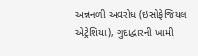અન્નનળી અવરોધ (ઇસોફેજિયલ એટ્રેશિયા), ગુદાદ્વારની ખામી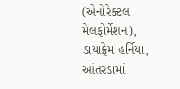(એનોરેક્ટલ મેલફોર્મેશન), ડાયાફ્રેમ હર્નિયા, આંતરડામાં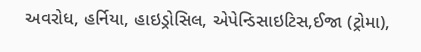અવરોધ, હર્નિયા, હાઇડ્રોસિલ, એપેન્ડિસાઇટિસ,ઈજા (ટ્રોમા),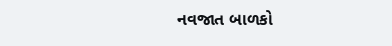નવજાત બાળકો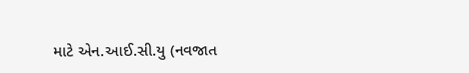માટે એન.આઈ.સી.યુ (નવજાત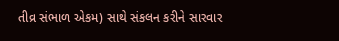તીવ્ર સંભાળ એકમ) સાથે સંકલન કરીને સારવાર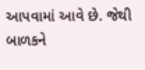આપવામાં આવે છે. જેથી બાળકને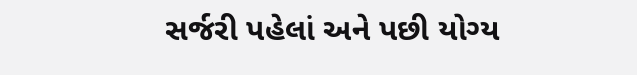સર્જરી પહેલાં અને પછી યોગ્ય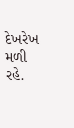દેખરેખ મળી રહે.